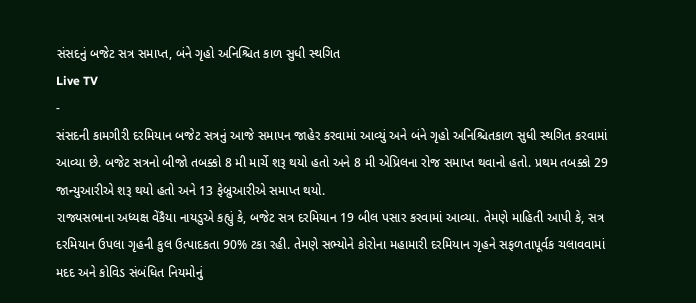સંસદનું બજેટ સત્ર સમાપ્ત, બંને ગૃહો અનિશ્ચિત કાળ સુધી સ્થગિત
Live TV
-
સંસદની કામગીરી દરમિયાન બજેટ સત્રનું આજે સમાપન જાહેર કરવામાં આવ્યું અને બંને ગૃહો અનિશ્ચિતકાળ સુધી સ્થગિત કરવામાં આવ્યા છે. બજેટ સત્રનો બીજો તબક્કો 8 મી માર્ચે શરૂ થયો હતો અને 8 મી એપ્રિલના રોજ સમાપ્ત થવાનો હતો. પ્રથમ તબક્કો 29 જાન્યુઆરીએ શરૂ થયો હતો અને 13 ફેબ્રુઆરીએ સમાપ્ત થયો.
રાજ્યસભાના અધ્યક્ષ વેંકૈયા નાયડુએ કહ્યું કે, બજેટ સત્ર દરમિયાન 19 બીલ પસાર કરવામાં આવ્યા. તેમણે માહિતી આપી કે, સત્ર દરમિયાન ઉપલા ગૃહની કુલ ઉત્પાદકતા 90% ટકા રહી. તેમણે સભ્યોને કોરોના મહામારી દરમિયાન ગૃહને સફળતાપૂર્વક ચલાવવામાં મદદ અને કોવિડ સંબંધિત નિયમોનું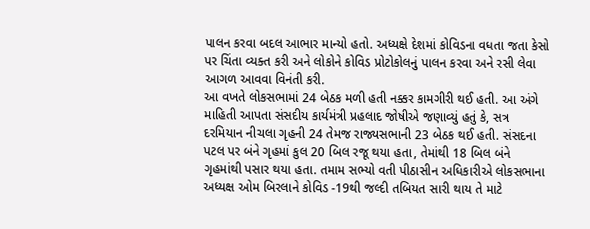પાલન કરવા બદલ આભાર માન્યો હતો. અધ્યક્ષે દેશમાં કોવિડના વધતા જતા કેસો પર ચિંતા વ્યક્ત કરી અને લોકોને કોવિડ પ્રોટોકોલનું પાલન કરવા અને રસી લેવા આગળ આવવા વિનંતી કરી.
આ વખતે લોકસભામાં 24 બેઠક મળી હતી નક્કર કામગીરી થઈ હતી. આ અંગે માહિતી આપતા સંસદીય કાર્યમંત્રી પ્રહલાદ જોષીએ જણાવ્યું હતું કે, સત્ર દરમિયાન નીચલા ગૃહની 24 તેમજ રાજ્યસભાની 23 બેઠક થઈ હતી. સંસદના પટલ પર બંને ગૃહમાં કુલ 20 બિલ રજૂ થયા હતા, તેમાંથી 18 બિલ બંને ગૃહમાંથી પસાર થયા હતા. તમામ સભ્યો વતી પીઠાસીન અધિકારીએ લોકસભાના અધ્યક્ષ ઓમ બિરલાને કોવિડ -19થી જલ્દી તબિયત સારી થાય તે માટે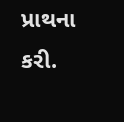પ્રાથના કરી.